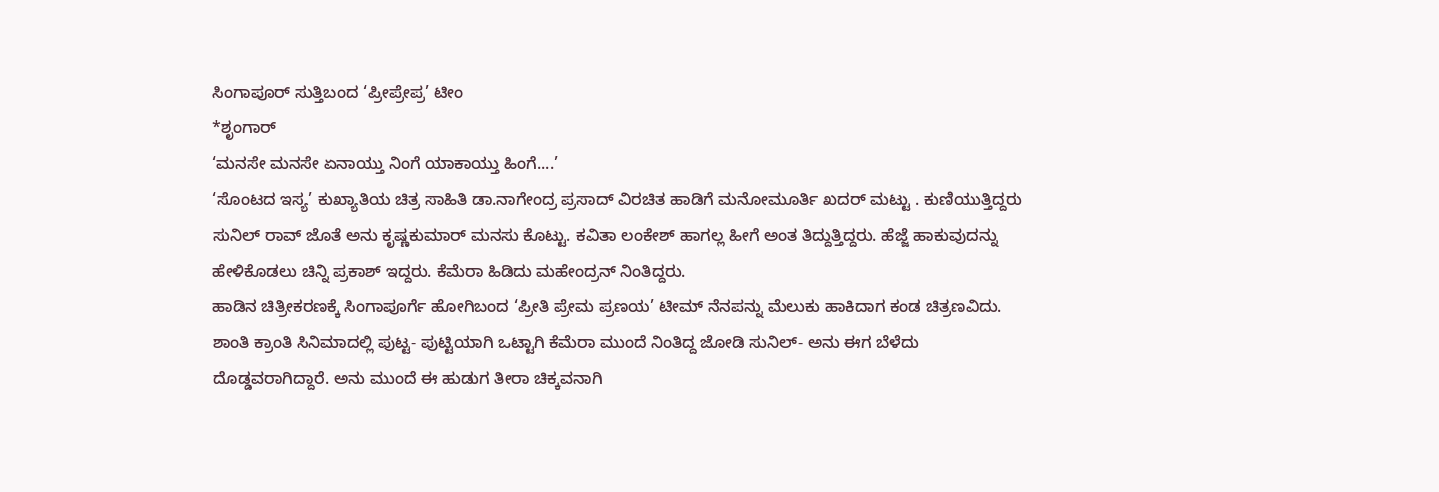ಸಿಂಗಾಪೂರ್ ಸುತ್ತಿಬಂದ ‘ಪ್ರೀಪ್ರೇಪ್ರ’ ಟೀಂ
*ಶೃಂಗಾರ್
‘ಮನಸೇ ಮನಸೇ ಏನಾಯ್ತು ನಿಂಗೆ ಯಾಕಾಯ್ತು ಹಿಂಗೆ....’
‘ಸೊಂಟದ ಇಸ್ಯ’ ಕುಖ್ಯಾತಿಯ ಚಿತ್ರ ಸಾಹಿತಿ ಡಾ.ನಾಗೇಂದ್ರ ಪ್ರಸಾದ್ ವಿರಚಿತ ಹಾಡಿಗೆ ಮನೋಮೂರ್ತಿ ಖದರ್ ಮಟ್ಟು . ಕುಣಿಯುತ್ತಿದ್ದರು ಸುನಿಲ್ ರಾವ್ ಜೊತೆ ಅನು ಕೃಷ್ಣಕುಮಾರ್ ಮನಸು ಕೊಟ್ಟು. ಕವಿತಾ ಲಂಕೇಶ್ ಹಾಗಲ್ಲ ಹೀಗೆ ಅಂತ ತಿದ್ದುತ್ತಿದ್ದರು. ಹೆಜ್ಜೆ ಹಾಕುವುದನ್ನು ಹೇಳಿಕೊಡಲು ಚಿನ್ನಿ ಪ್ರಕಾಶ್ ಇದ್ದರು. ಕೆಮೆರಾ ಹಿಡಿದು ಮಹೇಂದ್ರನ್ ನಿಂತಿದ್ದರು.
ಹಾಡಿನ ಚಿತ್ರೀಕರಣಕ್ಕೆ ಸಿಂಗಾಪೂರ್ಗೆ ಹೋಗಿಬಂದ ‘ಪ್ರೀತಿ ಪ್ರೇಮ ಪ್ರಣಯ’ ಟೀಮ್ ನೆನಪನ್ನು ಮೆಲುಕು ಹಾಕಿದಾಗ ಕಂಡ ಚಿತ್ರಣವಿದು. ಶಾಂತಿ ಕ್ರಾಂತಿ ಸಿನಿಮಾದಲ್ಲಿ ಪುಟ್ಟ- ಪುಟ್ಟಿಯಾಗಿ ಒಟ್ಟಾಗಿ ಕೆಮೆರಾ ಮುಂದೆ ನಿಂತಿದ್ದ ಜೋಡಿ ಸುನಿಲ್- ಅನು ಈಗ ಬೆಳೆದು ದೊಡ್ಡವರಾಗಿದ್ದಾರೆ. ಅನು ಮುಂದೆ ಈ ಹುಡುಗ ತೀರಾ ಚಿಕ್ಕವನಾಗಿ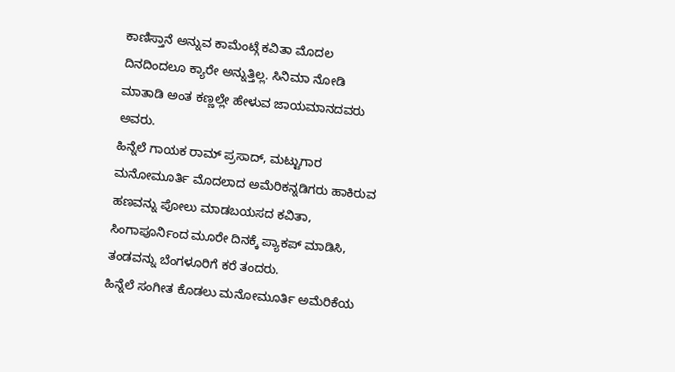ಕಾಣಿಸ್ತಾನೆ ಅನ್ನುವ ಕಾಮೆಂಟ್ಗೆ ಕವಿತಾ ಮೊದಲ ದಿನದಿಂದಲೂ ಕ್ಯಾರೇ ಅನ್ನುತ್ತಿಲ್ಲ. ಸಿನಿಮಾ ನೋಡಿ ಮಾತಾಡಿ ಅಂತ ಕಣ್ಣಲ್ಲೇ ಹೇಳುವ ಜಾಯಮಾನದವರು ಅವರು.
ಹಿನ್ನೆಲೆ ಗಾಯಕ ರಾಮ್ ಪ್ರಸಾದ್, ಮಟ್ಟುಗಾರ ಮನೋಮೂರ್ತಿ ಮೊದಲಾದ ಅಮೆರಿಕನ್ನಡಿಗರು ಹಾಕಿರುವ ಹಣವನ್ನು ಪೋಲು ಮಾಡಬಯಸದ ಕವಿತಾ, ಸಿಂಗಾಪೂರ್ನಿಂದ ಮೂರೇ ದಿನಕ್ಕೆ ಪ್ಯಾಕಪ್ ಮಾಡಿಸಿ, ತಂಡವನ್ನು ಬೆಂಗಳೂರಿಗೆ ಕರೆ ತಂದರು.
ಹಿನ್ನೆಲೆ ಸಂಗೀತ ಕೊಡಲು ಮನೋಮೂರ್ತಿ ಅಮೆರಿಕೆಯ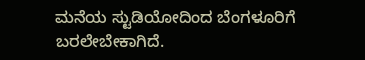ಮನೆಯ ಸ್ಟುಡಿಯೋದಿಂದ ಬೆಂಗಳೂರಿಗೆ ಬರಲೇಬೇಕಾಗಿದೆ.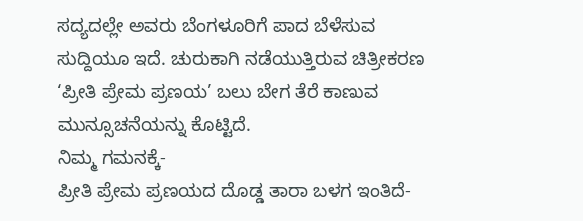ಸದ್ಯದಲ್ಲೇ ಅವರು ಬೆಂಗಳೂರಿಗೆ ಪಾದ ಬೆಳೆಸುವ ಸುದ್ದಿಯೂ ಇದೆ. ಚುರುಕಾಗಿ ನಡೆಯುತ್ತಿರುವ ಚಿತ್ರೀಕರಣ ‘ಪ್ರೀತಿ ಪ್ರೇಮ ಪ್ರಣಯ’ ಬಲು ಬೇಗ ತೆರೆ ಕಾಣುವ ಮುನ್ಸೂಚನೆಯನ್ನು ಕೊಟ್ಟಿದೆ.
ನಿಮ್ಮ ಗಮನಕ್ಕೆ-
ಪ್ರೀತಿ ಪ್ರೇಮ ಪ್ರಣಯದ ದೊಡ್ಡ ತಾರಾ ಬಳಗ ಇಂತಿದೆ-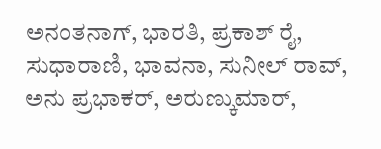ಅನಂತನಾಗ್, ಭಾರತಿ, ಪ್ರಕಾಶ್ ರೈ, ಸುಧಾರಾಣಿ, ಭಾವನಾ, ಸುನೀಲ್ ರಾವ್, ಅನು ಪ್ರಭಾಕರ್, ಅರುಣ್ಕುಮಾರ್,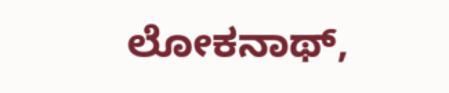ಲೋಕನಾಥ್,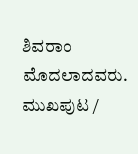ಶಿವರಾಂ ಮೊದಲಾದವರು.
ಮುಖಪುಟ /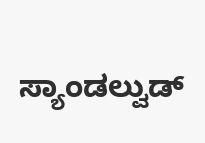ಸ್ಯಾಂಡಲ್ವುಡ್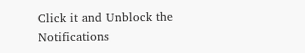Click it and Unblock the Notifications